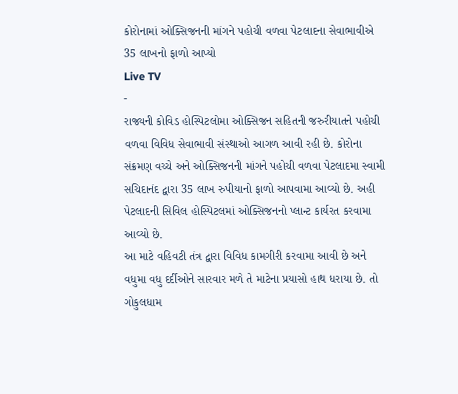કોરોનામાં ઓક્સિજનની માંગને પહોચી વળવા પેટલાદના સેવાભાવીએ 35 લાખનો ફાળો આપ્યો
Live TV
-
રાજ્યની કોવિડ હોસ્પિટલોમા ઓક્સિજન સહિતની જરુરીયાતને પહોચી વળવા વિવિધ સેવાભાવી સંસ્થાઓ આગળ આવી રહી છે. કોરોના સંક્રમણ વચ્ચે અને ઓક્સિજનની માંગને પહોચી વળવા પેટલાદમા સ્વામી સચિદાનંદ દ્વારા 35 લાખ રુપીયાનો ફાળો આપવામા આવ્યો છે. અહી પેટલાદની સિવિલ હોસ્પિટલમાં ઓક્સિજનનો પ્લાન્ટ કાર્યરત કરવામા આવ્યો છે.
આ માટે વહિવટી તંત્ર દ્વારા વિવિધ કામગીરી કરવામા આવી છે અને વધુમા વધુ દર્દીઓને સારવાર મળે તે માટેના પ્રયાસો હાથ ધરાયા છે. તો ગોકુલધામ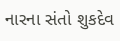નારના સંતો શુકદેવ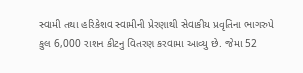સ્વામી તથા હરિકેશવ સ્વામીની પ્રેરણાથી સેવાકીય પ્રવૃતિના ભાગરુપે કુલ 6,000 રાશન કીટનુ વિતરણ કરવામા આવ્યુ છે. જેમા 52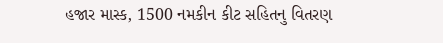હજાર માસ્ક, 1500 નમકીન કીટ સહિતનુ વિતરણ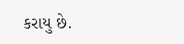કરાયુ છે.